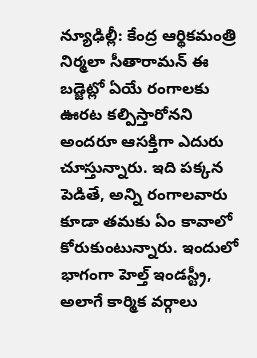న్యూఢిల్లీ: కేంద్ర ఆర్థికమంత్రి నిర్మలా సీతారామన్ ఈ బడ్జెట్లో ఏయే రంగాలకు ఊరట కల్పిస్తారోనని అందరూ ఆసక్తిగా ఎదురు చూస్తున్నారు. ఇది పక్కన పెడితే, అన్ని రంగాలవారు కూడా తమకు ఏం కావాలో కోరుకుంటున్నారు. ఇందులో భాగంగా హెల్త్ ఇండస్ట్రీ, అలాగే కార్మిక వర్గాలు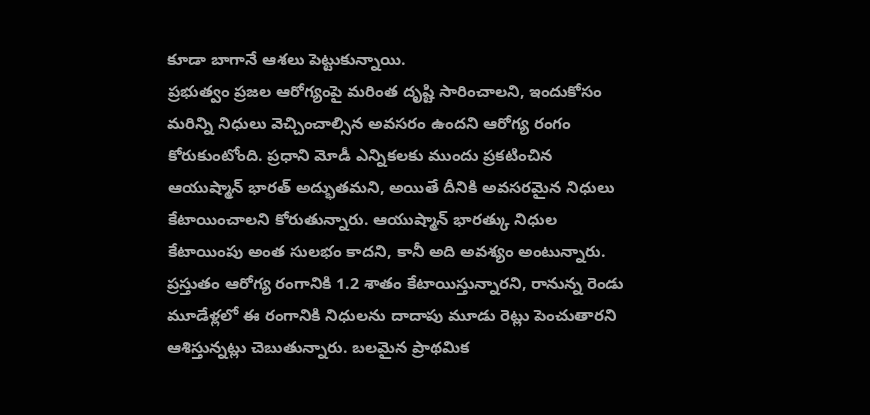కూడా బాగానే ఆశలు పెట్టుకున్నాయి.
ప్రభుత్వం ప్రజల ఆరోగ్యంపై మరింత దృష్టి సారించాలని, ఇందుకోసం మరిన్ని నిధులు వెచ్చించాల్సిన అవసరం ఉందని ఆరోగ్య రంగం కోరుకుంటోంది. ప్రధాని మోడీ ఎన్నికలకు ముందు ప్రకటించిన ఆయుష్మాన్ భారత్ అద్భుతమని, అయితే దీనికి అవసరమైన నిధులు కేటాయించాలని కోరుతున్నారు. ఆయుష్మాన్ భారత్కు నిధుల కేటాయింపు అంత సులభం కాదని, కానీ అది అవశ్యం అంటున్నారు. ప్రస్తుతం ఆరోగ్య రంగానికి 1.2 శాతం కేటాయిస్తున్నారని, రానున్న రెండు మూడేళ్లలో ఈ రంగానికి నిధులను దాదాపు మూడు రెట్లు పెంచుతారని ఆశిస్తున్నట్లు చెబుతున్నారు. బలమైన ప్రాథమిక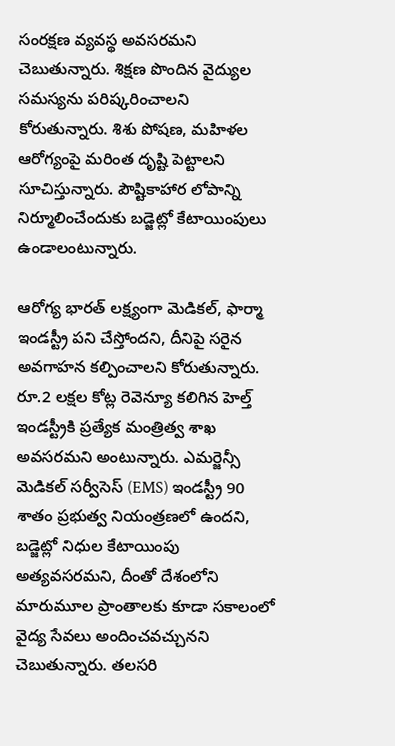సంరక్షణ వ్యవస్థ అవసరమని చెబుతున్నారు. శిక్షణ పొందిన వైద్యుల సమస్యను పరిష్కరించాలని కోరుతున్నారు. శిశు పోషణ, మహిళల ఆరోగ్యంపై మరింత దృష్టి పెట్టాలని సూచిస్తున్నారు. పౌష్టికాహార లోపాన్ని నిర్మూలించేందుకు బడ్జెట్లో కేటాయింపులు ఉండాలంటున్నారు.

ఆరోగ్య భారత్ లక్ష్యంగా మెడికల్, ఫార్మా ఇండస్ట్రీ పని చేస్తోందని, దీనిపై సరైన అవగాహన కల్పించాలని కోరుతున్నారు. రూ.2 లక్షల కోట్ల రెవెన్యూ కలిగిన హెల్త్ ఇండస్ట్రీకి ప్రత్యేక మంత్రిత్వ శాఖ అవసరమని అంటున్నారు. ఎమర్జెన్సీ మెడికల్ సర్వీసెస్ (EMS) ఇండస్ట్రీ 90 శాతం ప్రభుత్వ నియంత్రణలో ఉందని, బడ్జెట్లో నిధుల కేటాయింపు అత్యవసరమని, దీంతో దేశంలోని మారుమూల ప్రాంతాలకు కూడా సకాలంలో వైద్య సేవలు అందించవచ్చునని చెబుతున్నారు. తలసరి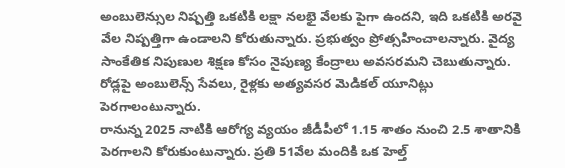అంబులెన్సుల నిష్పత్తి ఒకటికి లక్షా నలభై వేలకు పైగా ఉందని, ఇది ఒకటికి అరవై వేల నిష్పత్తిగా ఉండాలని కోరుతున్నారు. ప్రభుత్వం ప్రోత్సహించాలన్నారు. వైద్య సాంకేతిక నిపుణుల శిక్షణ కోసం నైపుణ్య కేంద్రాలు అవసరమని చెబుతున్నారు. రోడ్లపై అంబులెన్స్ సేవలు, రైళ్లకు అత్యవసర మెడికల్ యూనిట్లు పెరగాలంటున్నారు.
రానున్న 2025 నాటికి ఆరోగ్య వ్యయం జీడీపీలో 1.15 శాతం నుంచి 2.5 శాతానికి పెరగాలని కోరుకుంటున్నారు. ప్రతి 51వేల మందికి ఒక హెల్త్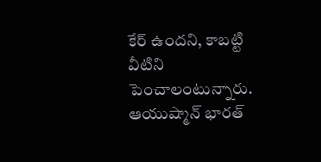కేర్ ఉందని, కాబట్టి వీటిని పెంచాలంటున్నారు. ఆయుష్మాన్ భారత్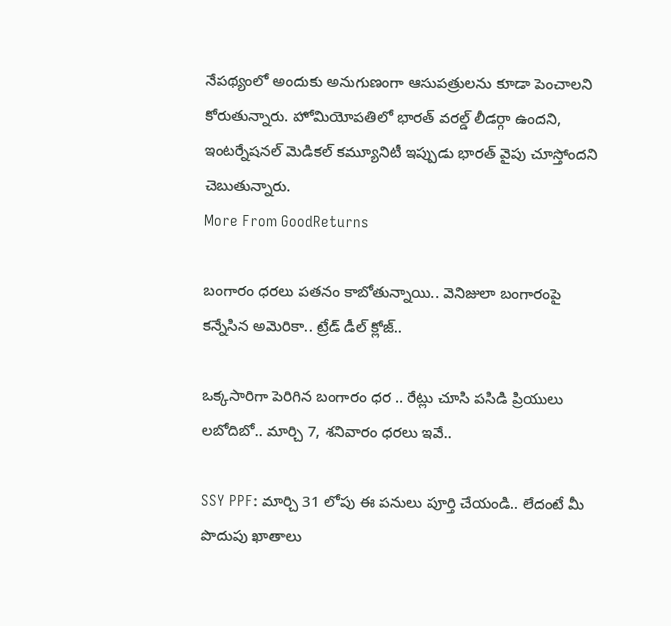నేపథ్యంలో అందుకు అనుగుణంగా ఆసుపత్రులను కూడా పెంచాలని కోరుతున్నారు. హోమియోపతిలో భారత్ వరల్డ్ లీడర్గా ఉందని, ఇంటర్నేషనల్ మెడికల్ కమ్యూనిటీ ఇప్పుడు భారత్ వైపు చూస్తోందని చెబుతున్నారు.
More From GoodReturns

బంగారం ధరలు పతనం కాబోతున్నాయి.. వెనిజులా బంగారంపై కన్నేసిన అమెరికా.. ట్రేడ్ డీల్ క్లోజ్..

ఒక్కసారిగా పెరిగిన బంగారం ధర .. రేట్లు చూసి పసిడి ప్రియులు లబోదిబో.. మార్చి 7, శనివారం ధరలు ఇవే..

SSY PPF: మార్చి 31 లోపు ఈ పనులు పూర్తి చేయండి.. లేదంటే మీ పొదుపు ఖాతాలు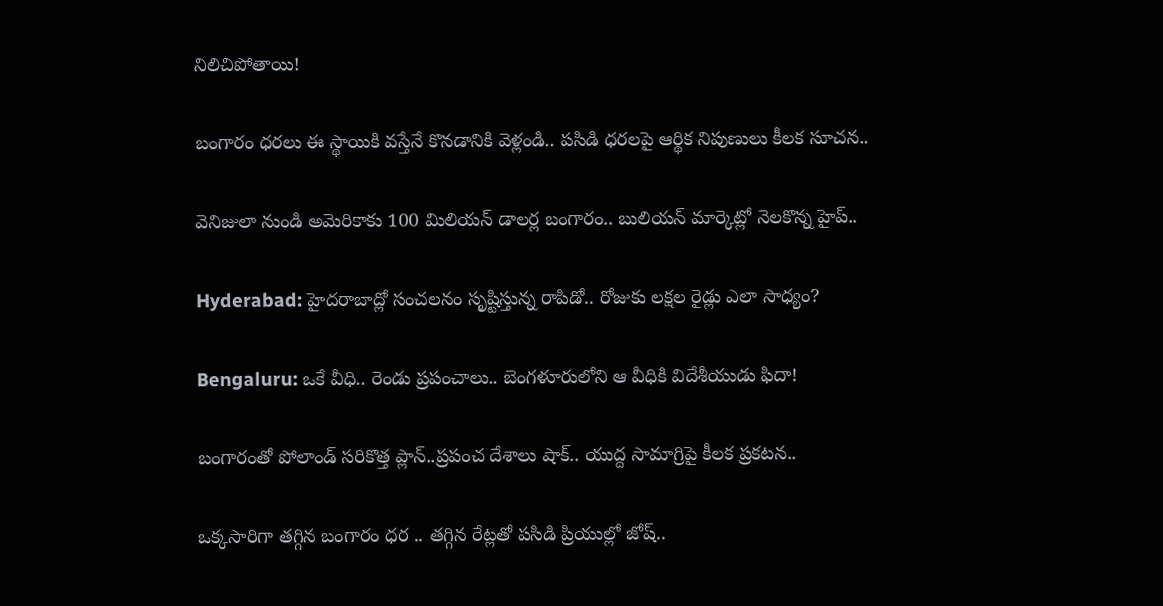నిలిచిపోతాయి!

బంగారం ధరలు ఈ స్థాయికి వస్తేనే కొనడానికి వెళ్లండి.. పసిడి ధరలపై ఆర్థిక నిపుణులు కీలక సూచన..

వెనిజులా నుండి అమెరికాకు 100 మిలియన్ డాలర్ల బంగారం.. బులియన్ మార్కెట్లో నెలకొన్న హైప్..

Hyderabad: హైదరాబాద్లో సంచలనం సృష్టిస్తున్న రాపిడో.. రోజుకు లక్షల రైడ్లు ఎలా సాధ్యం?

Bengaluru: ఒకే వీధి.. రెండు ప్రపంచాలు.. బెంగళూరులోని ఆ వీధికి విదేశీయుడు ఫిదా!

బంగారంతో పోలాండ్ సరికొత్త ప్లాన్..ప్రపంచ దేశాలు షాక్.. యుద్ద సామాగ్రిపై కీలక ప్రకటన..

ఒక్కసారిగా తగ్గిన బంగారం ధర .. తగ్గిన రేట్లతో పసిడి ప్రియుల్లో జోష్..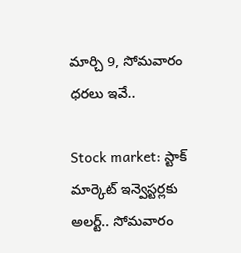మార్చి 9, సోమవారం ధరలు ఇవే..

Stock market: స్టాక్ మార్కెట్ ఇన్వెస్టర్లకు అలర్ట్.. సోమవారం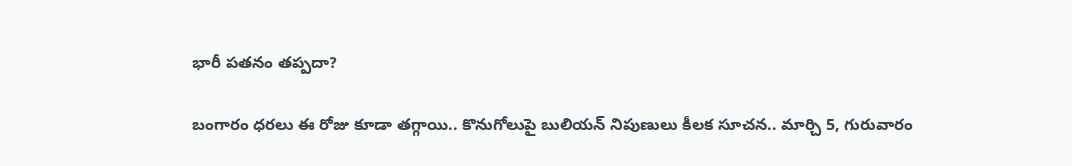భారీ పతనం తప్పదా?

బంగారం ధరలు ఈ రోజు కూడా తగ్గాయి.. కొనుగోలుపై బులియన్ నిపుణులు కీలక సూచన.. మార్చి 5, గురువారం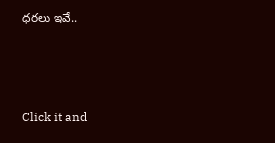ధరలు ఇవే..



Click it and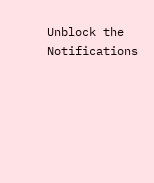Unblock the Notifications